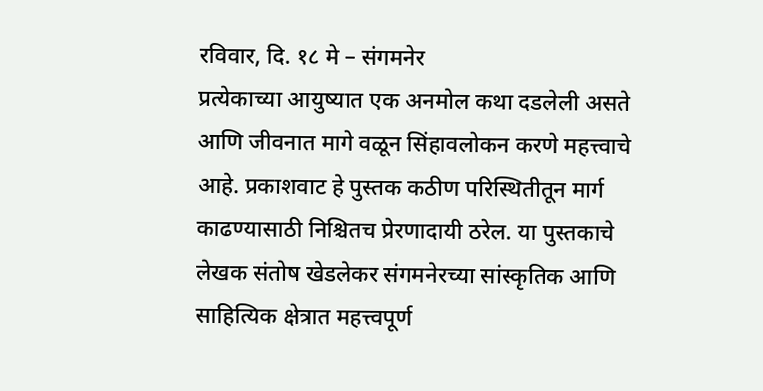रविवार, दि. १८ मे – संगमनेर
प्रत्येकाच्या आयुष्यात एक अनमोल कथा दडलेली असते आणि जीवनात मागे वळून सिंहावलोकन करणे महत्त्वाचे आहे. प्रकाशवाट हे पुस्तक कठीण परिस्थितीतून मार्ग काढण्यासाठी निश्चितच प्रेरणादायी ठरेल. या पुस्तकाचे लेखक संतोष खेडलेकर संगमनेरच्या सांस्कृतिक आणि साहित्यिक क्षेत्रात महत्त्वपूर्ण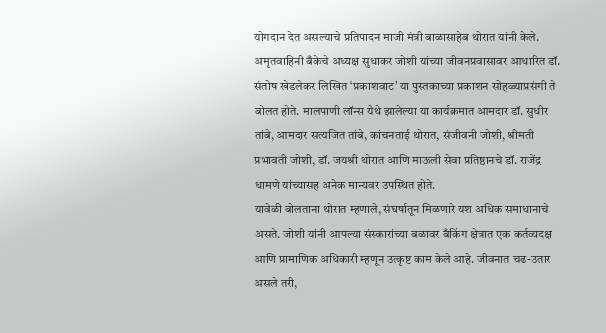योगदान देत असल्याचे प्रतिपादन माजी मंत्री बाळासाहेब थोरात यांनी केले.
अमृतवाहिनी बँकेचे अध्यक्ष सुधाकर जोशी यांच्या जीवनप्रवासावर आधारित डॉ. संतोष खेडलेकर लिखित ‘प्रकाशवाट’ या पुस्तकाच्या प्रकाशन सोहळ्याप्रसंगी ते बोलत होते. मालपाणी लॉन्स येथे झालेल्या या कार्यक्रमात आमदार डॉ. सुधीर तांबे, आमदार सत्यजित तांबे, कांचनताई थोरात, संजीवनी जोशी, श्रीमती प्रभावती जोशी, डॉ. जयश्री थोरात आणि माऊली सेवा प्रतिष्ठानचे डॉ. राजेंद्र धामणे यांच्यासह अनेक मान्यवर उपस्थित होते.
यावेळी बोलताना थोरात म्हणाले, संघर्षातून मिळणारे यश अधिक समाधानाचे असते. जोशी यांनी आपल्या संस्कारांच्या बळावर बँकिंग क्षेत्रात एक कर्तव्यदक्ष आणि प्रामाणिक अधिकारी म्हणून उत्कृष्ट काम केले आहे. जीवनात चढ-उतार असले तरी,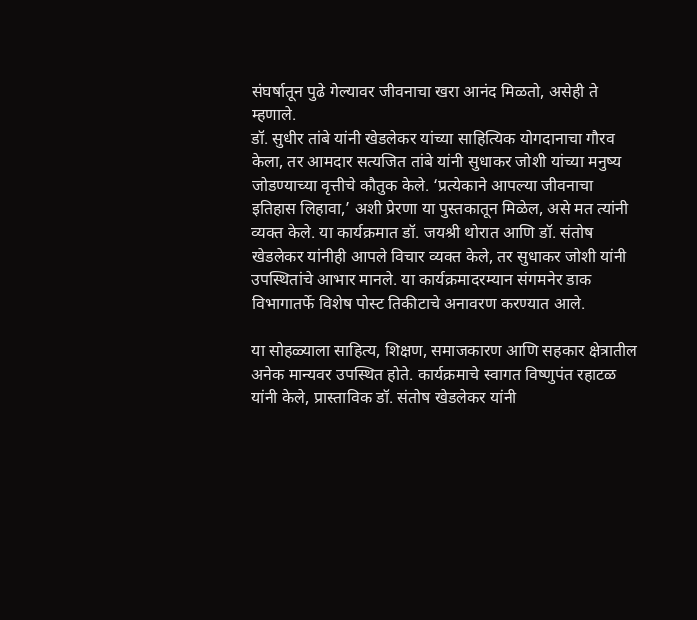संघर्षातून पुढे गेल्यावर जीवनाचा खरा आनंद मिळतो, असेही ते म्हणाले.
डॉ. सुधीर तांबे यांनी खेडलेकर यांच्या साहित्यिक योगदानाचा गौरव केला, तर आमदार सत्यजित तांबे यांनी सुधाकर जोशी यांच्या मनुष्य जोडण्याच्या वृत्तीचे कौतुक केले. ‘प्रत्येकाने आपल्या जीवनाचा इतिहास लिहावा,’ अशी प्रेरणा या पुस्तकातून मिळेल, असे मत त्यांनी व्यक्त केले. या कार्यक्रमात डॉ. जयश्री थोरात आणि डॉ. संतोष खेडलेकर यांनीही आपले विचार व्यक्त केले, तर सुधाकर जोशी यांनी उपस्थितांचे आभार मानले. या कार्यक्रमादरम्यान संगमनेर डाक विभागातर्फे विशेष पोस्ट तिकीटाचे अनावरण करण्यात आले.

या सोहळ्याला साहित्य, शिक्षण, समाजकारण आणि सहकार क्षेत्रातील अनेक मान्यवर उपस्थित होते. कार्यक्रमाचे स्वागत विष्णुपंत रहाटळ यांनी केले, प्रास्ताविक डॉ. संतोष खेडलेकर यांनी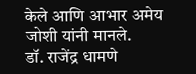केले आणि आभार अमेय जोशी यांनी मानले.
डॉ. राजेंद्र धामणे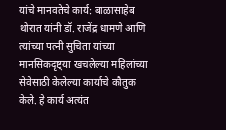यांचे मानवतेचे कार्य: बाळासाहेब थोरात यांनी डॉ. राजेंद्र धामणे आणि त्यांच्या पत्नी सुचिता यांच्या मानसिकदृष्ट्या खचलेल्या महिलांच्या सेवेसाठी केलेल्या कार्याचे कौतुक केले. हे कार्य अत्यंत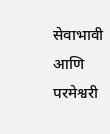सेवाभावी आणि परमेश्वरी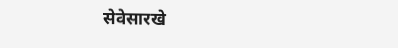सेवेसारखे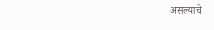असल्याचे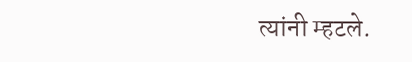त्यांनी म्हटले.